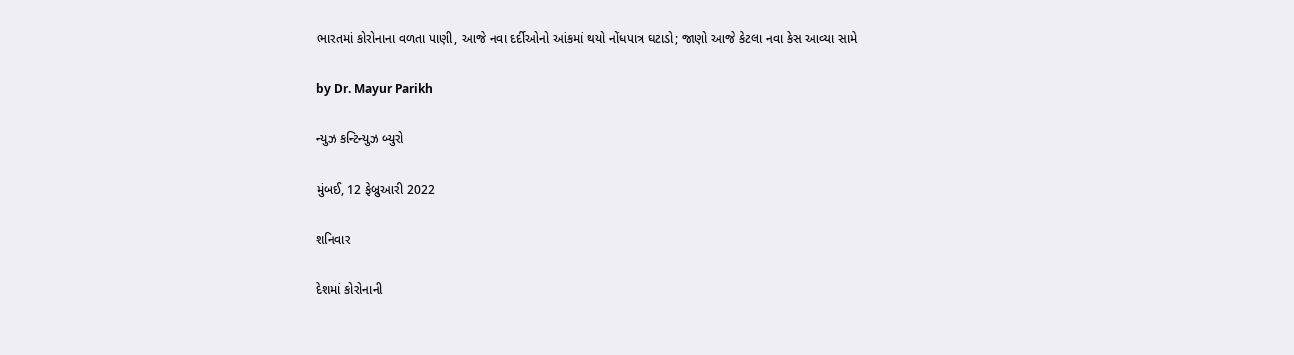ભારતમાં કોરોનાના વળતા પાણી, આજે નવા દર્દીઓનો આંકમાં થયો નોંધપાત્ર ઘટાડો; જાણો આજે કેટલા નવા કેસ આવ્યા સામે

by Dr. Mayur Parikh

ન્યુઝ કન્ટિન્યુઝ બ્યુરો

મુંબઈ, 12 ફેબ્રુઆરી 2022

શનિવાર

દેશમાં કોરોનાની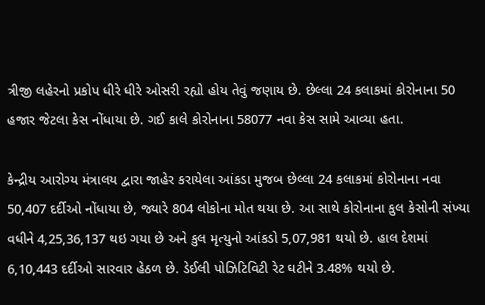ત્રીજી લહેરનો પ્રકોપ ધીરે ધીરે ઓસરી રહ્યો હોય તેવું જણાય છે. છેલ્લા 24 કલાકમાં કોરોનાના 50 હજાર જેટલા કેસ નોંધાયા છે. ગઈ કાલે કોરોનાના 58077 નવા કેસ સામે આવ્યા હતા.

કેન્દ્રીય આરોગ્ય મંત્રાલય દ્વારા જાહેર કરાયેલા આંકડા મુજબ છેલ્લા 24 કલાકમાં કોરોનાના નવા 50,407 દર્દીઓ નોંધાયા છે, જ્યારે 804 લોકોના મોત થયા છે. આ સાથે કોરોનાના કુલ કેસોની સંખ્યા વધીને 4,25,36,137 થઇ ગયા છે અને કુલ મૃત્યુનો આંકડો 5,07,981 થયો છે. હાલ દેશમાં 6,10,443 દર્દીઓ સારવાર હેઠળ છે. ડેઈલી પોઝિટિવિટી રેટ ઘટીને 3.48% થયો છે.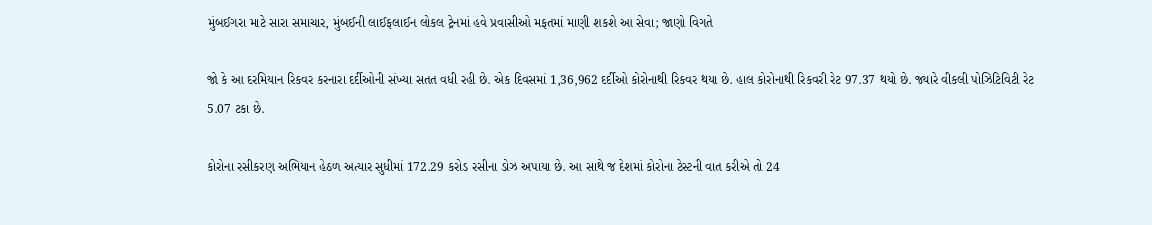મુંબઈગરા માટે સારા સમાચાર, મુંબઈની લાઈફલાઈન લોકલ ટ્રેનમાં હવે પ્રવાસીઓ મફતમાં માણી શકશે આ સેવા; જાણો વિગતે

જો કે આ દરમિયાન રિકવર કરનારા દર્દીઓની સંખ્યા સતત વધી રહી છે. એક દિવસમાં 1,36,962 દર્દીઓ કોરોનાથી રિકવર થયા છે. હાલ કોરોનાથી રિકવરી રેટ 97.37 થયો છે. જ્યારે વીકલી પોઝિટિવિટી રેટ 5.07 ટકા છે.

કોરોના રસીકરણ અભિયાન હેઠળ અત્યાર સુધીમાં 172.29 કરોડ રસીના ડોઝ અપાયા છે. આ સાથે જ દેશમાં કોરોના ટેસ્ટની વાત કરીએ તો 24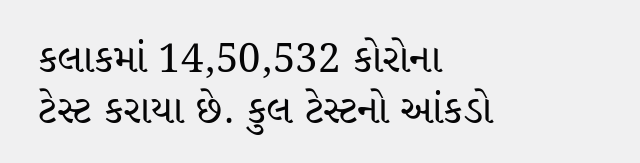કલાકમાં 14,50,532 કોરોના ટેસ્ટ કરાયા છે. કુલ ટેસ્ટનો આંકડો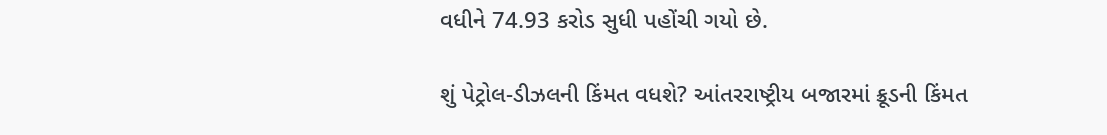વધીને 74.93 કરોડ સુધી પહોંચી ગયો છે.

શું પેટ્રોલ-ડીઝલની કિંમત વધશે? આંતરરાષ્ટ્રીય બજારમાં ક્રૂડની કિંમત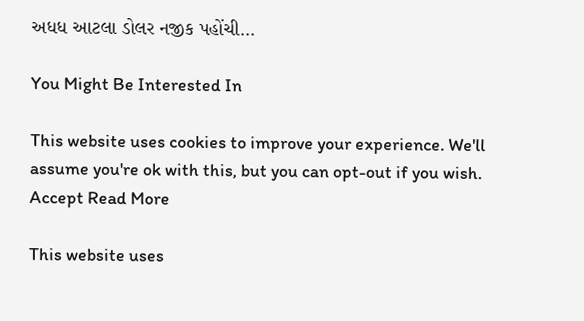અધધ આટલા ડોલર નજીક પહોંચી…

You Might Be Interested In

This website uses cookies to improve your experience. We'll assume you're ok with this, but you can opt-out if you wish. Accept Read More

This website uses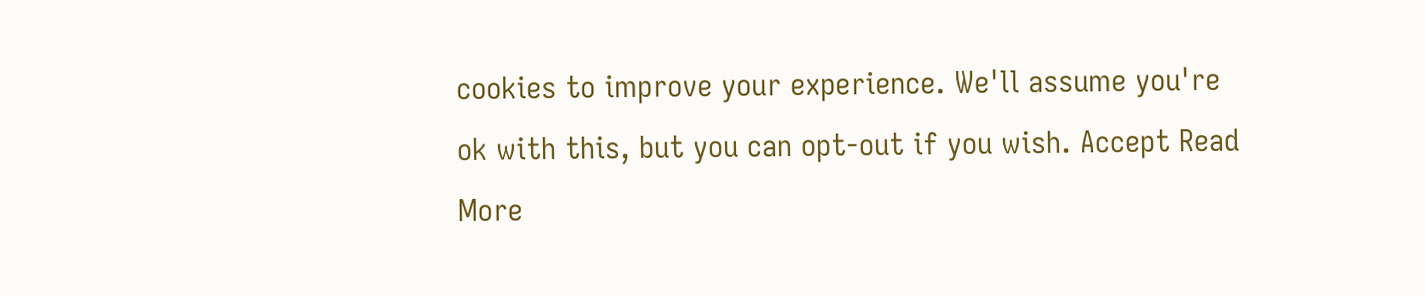cookies to improve your experience. We'll assume you're ok with this, but you can opt-out if you wish. Accept Read More